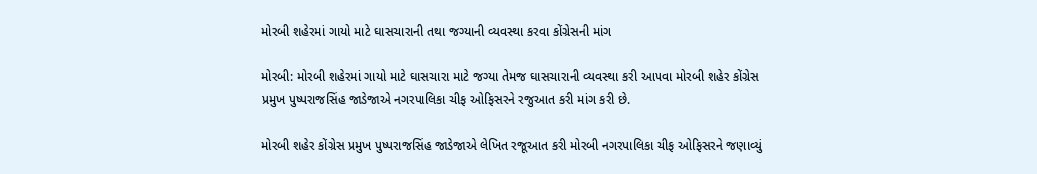મોરબી શહેરમાં ગાયો માટે ઘાસચારાની તથા જગ્યાની વ્યવસ્થા કરવા કોંગ્રેસની માંગ

મોરબી: મોરબી શહેરમાં ગાયો માટે ઘાસચારા માટે જગ્યા તેમજ ઘાસચારાની વ્યવસ્થા કરી આપવા મોરબી શહેર કોંગ્રેસ પ્રમુખ પુષ્પરાજસિંહ જાડેજાએ નગરપાલિકા ચીફ ઓફિસરને રજુઆત કરી માંગ કરી છે.

મોરબી શહેર કોંગ્રેસ પ્રમુખ પુષ્પરાજસિંહ જાડેજાએ લેખિત રજૂઆત કરી મોરબી નગરપાલિકા ચીફ ઓફિસરને જણાવ્યું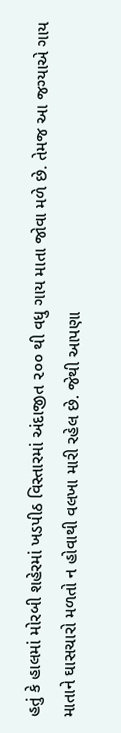હતું કે હાલમાં મોરબી શહેરમાં ખડપીઠ વિસ્તારમાં અંદાજીત ૨૦૦ થી વધુ ગાય માતા જોવા મળે છે. તેમજ આ જગ્યાએ ગાય માતાને ઘાસચારો મળતો ન હોવાથી વલખા મારી રહેલ છે. જેથી આપણા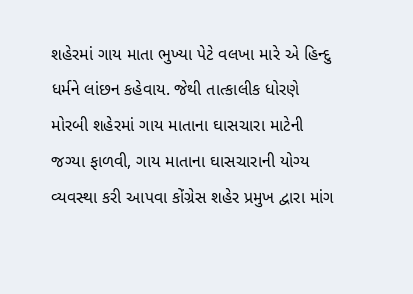શહેરમાં ગાય માતા ભુખ્યા પેટે વલખા મારે એ હિન્દુ ધર્મને લાંછન કહેવાય. જેથી તાત્કાલીક ધોરણે મોરબી શહેરમાં ગાય માતાના ઘાસચારા માટેની જગ્યા ફાળવી, ગાય માતાના ઘાસચારાની યોગ્ય વ્યવસ્થા કરી આપવા કોંગ્રેસ શહેર પ્રમુખ દ્વારા માંગ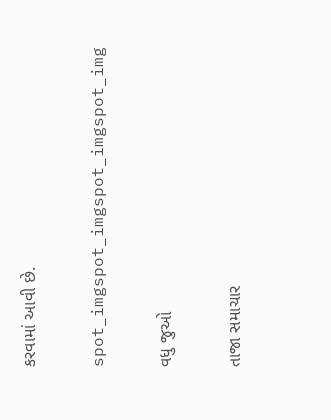કરવામાં આવી છે.

spot_imgspot_imgspot_imgspot_img

વધુ જુઓ

તાજા સમાચાર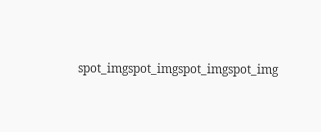spot_imgspot_imgspot_imgspot_img